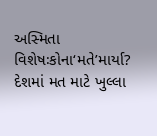અસ્મિતા વિશેષઃકોના‘મતે’માર્યા?
દેશમાં મત માટે ખુલ્લા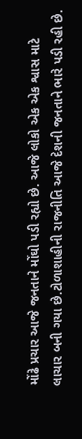મોંઢે પ્રચાર આજે જનતાને મોંઘો પડી રહ્યો છે. આજે લોકો એક એક શ્વાસ માટે લાચાર બની ગયા છે.ટોળાશાહીની રાજનીતિ આજે દેશની જનતાને ભારે પડી રહી છે.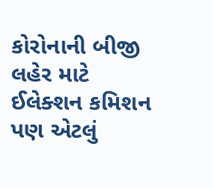કોરોનાની બીજી લહેર માટે ઈલેક્શન કમિશન પણ એટલું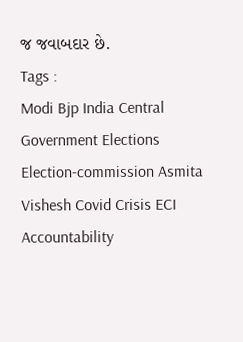જ જવાબદાર છે.
Tags :
Modi Bjp India Central Government Elections Election-commission Asmita Vishesh Covid Crisis ECI Accountability